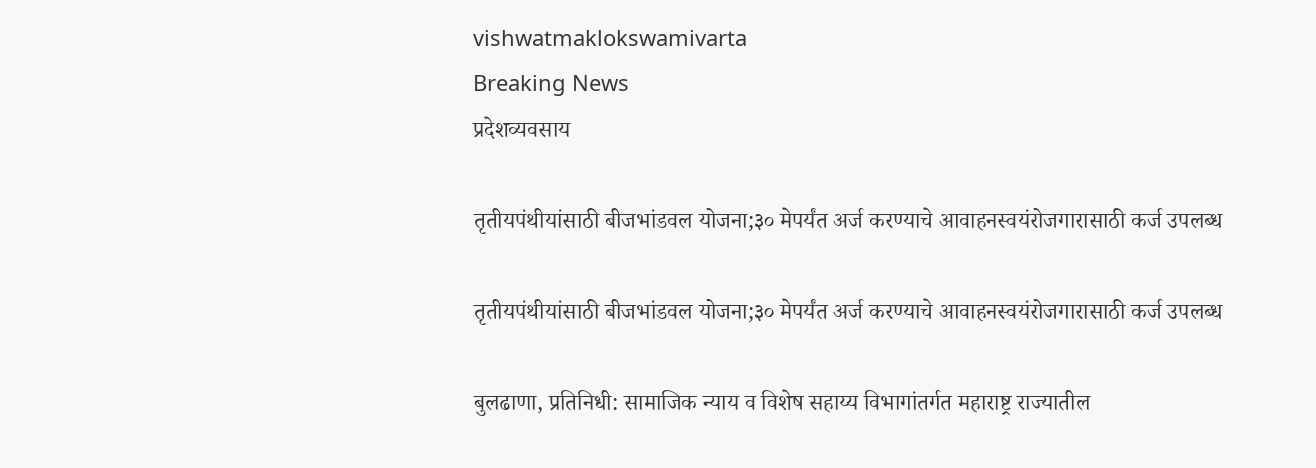vishwatmaklokswamivarta
Breaking News
प्रदेशव्यवसाय

तृतीयपंथीयांसाठी बीजभांडवल योजना;३० मेपर्यंत अर्ज करण्याचे आवाहनस्वयंरोजगारासाठी कर्ज उपलब्ध

तृतीयपंथीयांसाठी बीजभांडवल योजना;३० मेपर्यंत अर्ज करण्याचे आवाहनस्वयंरोजगारासाठी कर्ज उपलब्ध

बुलढाणा, प्रतिनिधी: सामाजिक न्याय व विशेष सहाय्य विभागांतर्गत महाराष्ट्र राज्यातील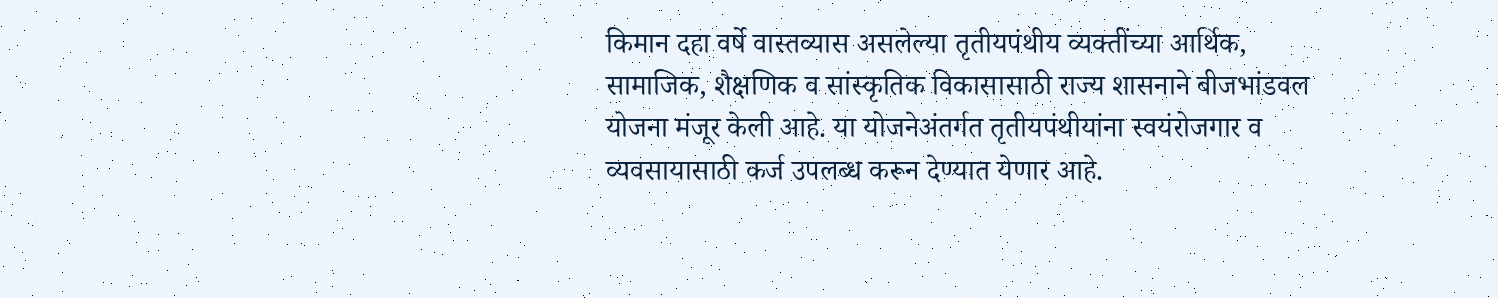किमान दहा वर्षे वास्तव्यास असलेल्या तृतीयपंथीय व्यक्तींच्या आर्थिक, सामाजिक, शैक्षणिक व सांस्कृतिक विकासासाठी राज्य शासनाने बीजभांडवल योजना मंजूर केली आहे. या योजनेअंतर्गत तृतीयपंथीयांना स्वयंरोजगार व व्यवसायासाठी कर्ज उपलब्ध करून देण्यात येणार आहे.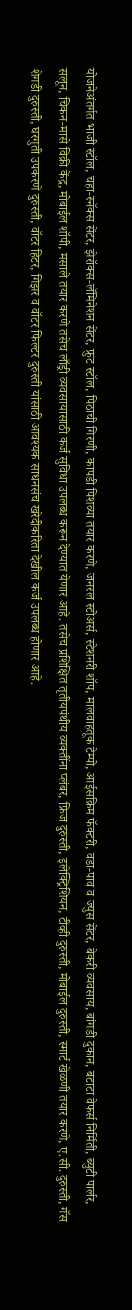योजनेअंतर्गत भाजी स्टॉल, चहा-स्नॅक्स सेंटर, झेरॉक्स-लॅमिनेशन सेंटर, फ्रुट स्टॉल, पिठाची गिरणी, कापडी पिशव्या तयार करणे, जनरल स्टोअर्स, स्टेशनरी शॉप, मालवाहतूक टेम्पो, आईसक्रिम फॅक्टरी, वडा-पाव व ज्युस सेंटर, बेकरी व्यवसाय, बांगडी दुकान, बटाटा वेफर्स निर्मिती, ब्युटी पार्लर, सलून, चिकन-मासे विक्री केंद्र, मोबाईल शॉपी, मसाले तयार करणे तसेच लाँड्री व्यवसायासाठी कर्ज सुविधा उपलब्ध करून देण्यात येणार आहे. तसेच प्रशिक्षित तृतीयपंथीय व्यक्तींना प्लंबर, फ्रिज दुरुस्ती, इलेक्ट्रिशियन, टीव्ही दुरुस्ती, मोबाईल दुरुस्ती, स्मार्ट खेळणी तयार करणे, ए.सी. दुरुस्ती, गॅस शेगडी दुरुस्ती, घरगुती उपकरणे दुरुस्ती, वॉटर हिटर, गिझर व वॉटर फिल्टर दुरुस्ती यांसाठी आवश्यक साधनसंच खरेदीकरिता देखील कर्ज उपलब्ध होणार आहे.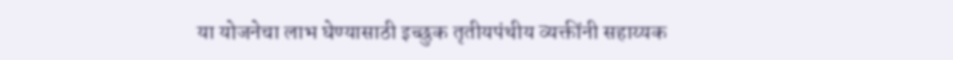या योजनेचा लाभ घेण्यासाठी इच्छुक तृतीयपंथीय व्यक्तींनी सहाय्यक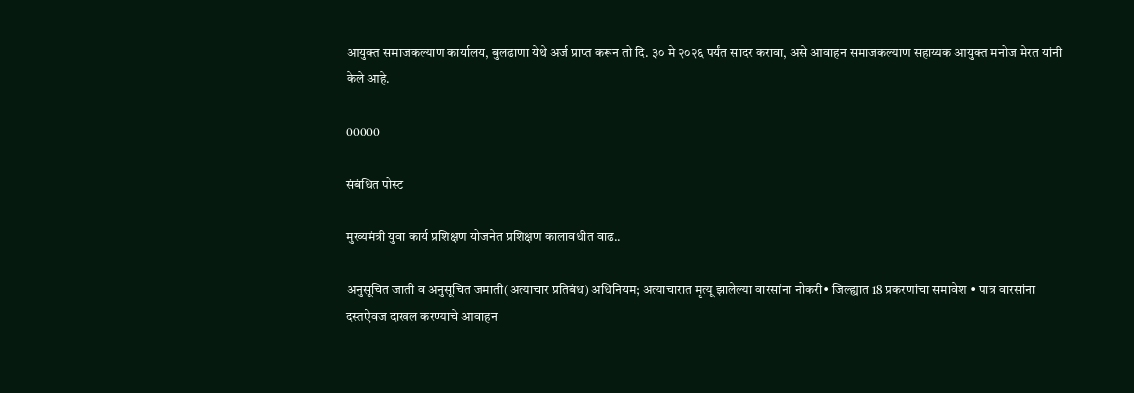आयुक्त समाजकल्याण कार्यालय, बुलढाणा येथे अर्ज प्राप्त करून तो दि. ३० मे २०२६ पर्यंत सादर करावा, असे आवाहन समाजकल्याण सहाय्यक आयुक्त मनोज मेरत यांनी केले आहे.

00000

संबंधित पोस्ट

मुख्यमंत्री युवा कार्य प्रशिक्षण योजनेत प्रशिक्षण कालावधीत वाढ..

अनुसूचित जाती व अनुसूचित जमाती(अत्याचार प्रतिबंध) अधिनियम; अत्याचारात मृत्यू झालेल्या वारसांना नोकरी• जिल्ह्यात 18 प्रकरणांचा समावेश • पात्र वारसांना दस्तऐवज दाखल करण्याचे आवाहन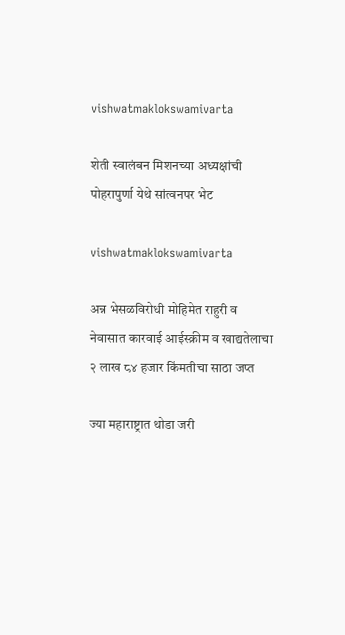vishwatmaklokswamivarta

शेती स्वालंबन मिशनच्या अध्यक्षांची पोहरापुर्णा येथे सांत्वनपर भेट

vishwatmaklokswamivarta

अन्न भेसळविरोधी मोहिमेत राहुरी व नेवासात कारवाई आईस्क्रीम व खाद्यतेलाचा २ लाख ८४ हजार किंमतीचा साठा जप्त

ज्या महाराष्ट्रात थोडा जरी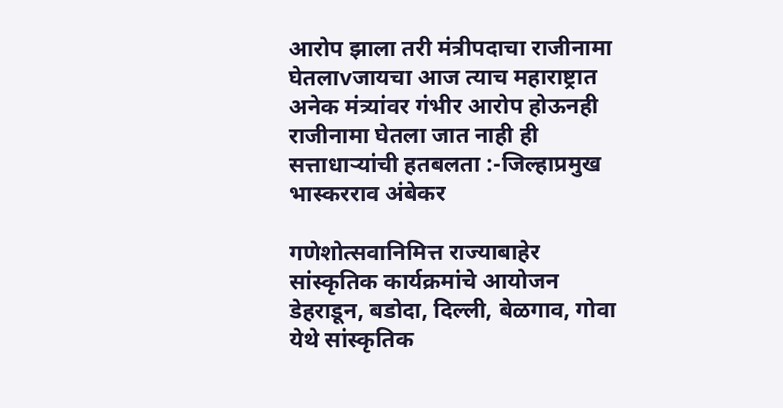आरोप झाला तरी मंत्रीपदाचा राजीनामा घेतलाvजायचा आज त्याच महाराष्ट्रात अनेक मंत्र्यांवर गंभीर आरोप होऊनही राजीनामा घेतला जात नाही ही सत्ताधार्‍यांची हतबलता :-जिल्हाप्रमुख भास्करराव अंबेकर

गणेशोत्सवानिमित्त राज्याबाहेर सांस्कृतिक कार्यक्रमांचे आयोजन डेहराडून, बडोदा, दिल्ली, बेळगाव, गोवा येथे सांस्कृतिक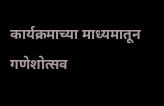कार्यक्रमाच्या माध्यमातून गणेशोत्सव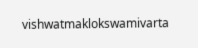vishwatmaklokswamivarta